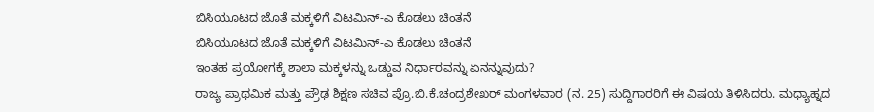ಬಿಸಿಯೂಟದ ಜೊತೆ ಮಕ್ಕಳಿಗೆ ವಿಟಮಿನ್-ಎ ಕೊಡಲು ಚಿಂತನೆ
ಬಿಸಿಯೂಟದ ಜೊತೆ ಮಕ್ಕಳಿಗೆ ವಿಟಮಿನ್-ಎ ಕೊಡಲು ಚಿಂತನೆ
ಇಂತಹ ಪ್ರಯೋಗಕ್ಕೆ ಶಾಲಾ ಮಕ್ಕಳನ್ನು ಒಡ್ಡುವ ನಿರ್ಧಾರವನ್ನು ಏನನ್ನುವುದು?
ರಾಜ್ಯ ಪ್ರಾಥಮಿಕ ಮತ್ತು ಪ್ರೌಢ ಶಿಕ್ಷಣ ಸಚಿವ ಪ್ರೊ.ಬಿ.ಕೆ.ಚಂದ್ರಶೇಖರ್ ಮಂಗಳವಾರ (ನ. 25) ಸುದ್ದಿಗಾರರಿಗೆ ಈ ವಿಷಯ ತಿಳಿಸಿದರು. ಮಧ್ಯಾಹ್ನದ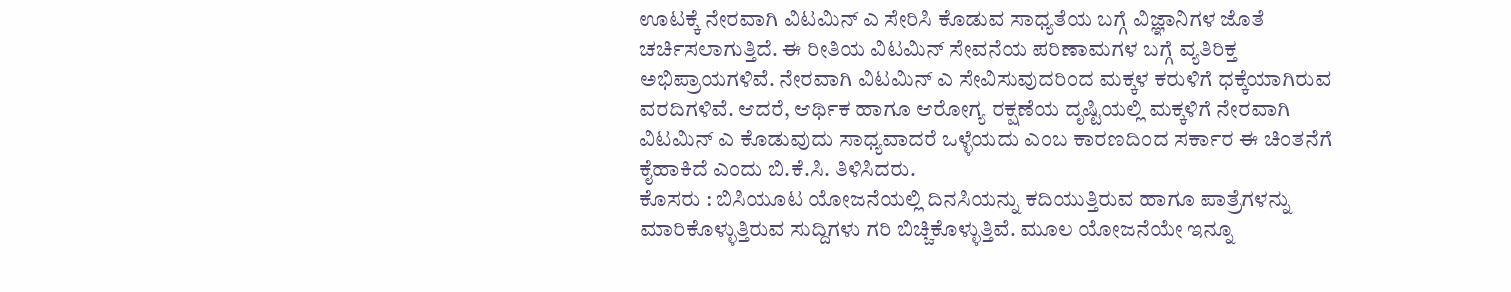ಊಟಕ್ಕೆ ನೇರವಾಗಿ ವಿಟಮಿನ್ ಎ ಸೇರಿಸಿ ಕೊಡುವ ಸಾಧ್ಯತೆಯ ಬಗ್ಗೆ ವಿಜ್ಞಾನಿಗಳ ಜೊತೆ ಚರ್ಚಿಸಲಾಗುತ್ತಿದೆ. ಈ ರೀತಿಯ ವಿಟಮಿನ್ ಸೇವನೆಯ ಪರಿಣಾಮಗಳ ಬಗ್ಗೆ ವ್ಯತಿರಿಕ್ತ ಅಭಿಪ್ರಾಯಗಳಿವೆ. ನೇರವಾಗಿ ವಿಟಮಿನ್ ಎ ಸೇವಿಸುವುದರಿಂದ ಮಕ್ಕಳ ಕರುಳಿಗೆ ಧಕ್ಕೆಯಾಗಿರುವ ವರದಿಗಳಿವೆ. ಆದರೆ, ಆರ್ಥಿಕ ಹಾಗೂ ಆರೋಗ್ಯ ರಕ್ಷಣೆಯ ದೃಷ್ಟಿಯಲ್ಲಿ ಮಕ್ಕಳಿಗೆ ನೇರವಾಗಿ ವಿಟಮಿನ್ ಎ ಕೊಡುವುದು ಸಾಧ್ಯವಾದರೆ ಒಳ್ಳೆಯದು ಎಂಬ ಕಾರಣದಿಂದ ಸರ್ಕಾರ ಈ ಚಿಂತನೆಗೆ ಕೈಹಾಕಿದೆ ಎಂದು ಬಿ.ಕೆ.ಸಿ. ತಿಳಿಸಿದರು.
ಕೊಸರು : ಬಿಸಿಯೂಟ ಯೋಜನೆಯಲ್ಲಿ ದಿನಸಿಯನ್ನು ಕದಿಯುತ್ತಿರುವ ಹಾಗೂ ಪಾತ್ರೆಗಳನ್ನು ಮಾರಿಕೊಳ್ಳುತ್ತಿರುವ ಸುದ್ದಿಗಳು ಗರಿ ಬಿಚ್ಚಿಕೊಳ್ಳುತ್ತಿವೆ. ಮೂಲ ಯೋಜನೆಯೇ ಇನ್ನೂ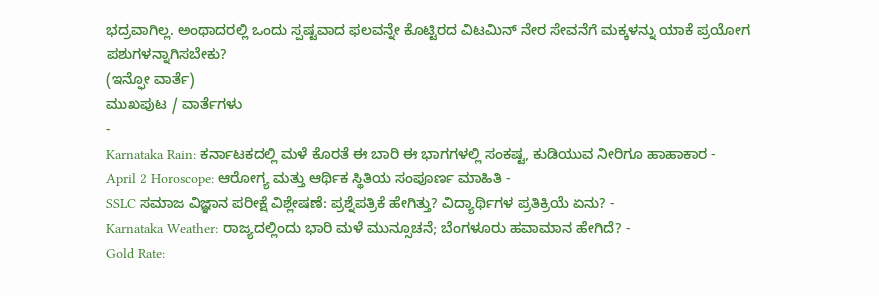ಭದ್ರವಾಗಿಲ್ಲ. ಅಂಥಾದರಲ್ಲಿ ಒಂದು ಸ್ಪಷ್ಟವಾದ ಫಲವನ್ನೇ ಕೊಟ್ಟಿರದ ವಿಟಮಿನ್ ನೇರ ಸೇವನೆಗೆ ಮಕ್ಕಳನ್ನು ಯಾಕೆ ಪ್ರಯೋಗ ಪಶುಗಳನ್ನಾಗಿಸಬೇಕು?
(ಇನ್ಫೋ ವಾರ್ತೆ)
ಮುಖಪುಟ / ವಾರ್ತೆಗಳು
-
Karnataka Rain: ಕರ್ನಾಟಕದಲ್ಲಿ ಮಳೆ ಕೊರತೆ ಈ ಬಾರಿ ಈ ಭಾಗಗಳಲ್ಲಿ ಸಂಕಷ್ಟ, ಕುಡಿಯುವ ನೀರಿಗೂ ಹಾಹಾಕಾರ -
April 2 Horoscope: ಆರೋಗ್ಯ ಮತ್ತು ಆರ್ಥಿಕ ಸ್ಥಿತಿಯ ಸಂಪೂರ್ಣ ಮಾಹಿತಿ -
SSLC ಸಮಾಜ ವಿಜ್ಞಾನ ಪರೀಕ್ಷೆ ವಿಶ್ಲೇಷಣೆ: ಪ್ರಶ್ನೆಪತ್ರಿಕೆ ಹೇಗಿತ್ತು? ವಿದ್ಯಾರ್ಥಿಗಳ ಪ್ರತಿಕ್ರಿಯೆ ಏನು? -
Karnataka Weather: ರಾಜ್ಯದಲ್ಲಿಂದು ಭಾರಿ ಮಳೆ ಮುನ್ಸೂಚನೆ; ಬೆಂಗಳೂರು ಹವಾಮಾನ ಹೇಗಿದೆ? -
Gold Rate: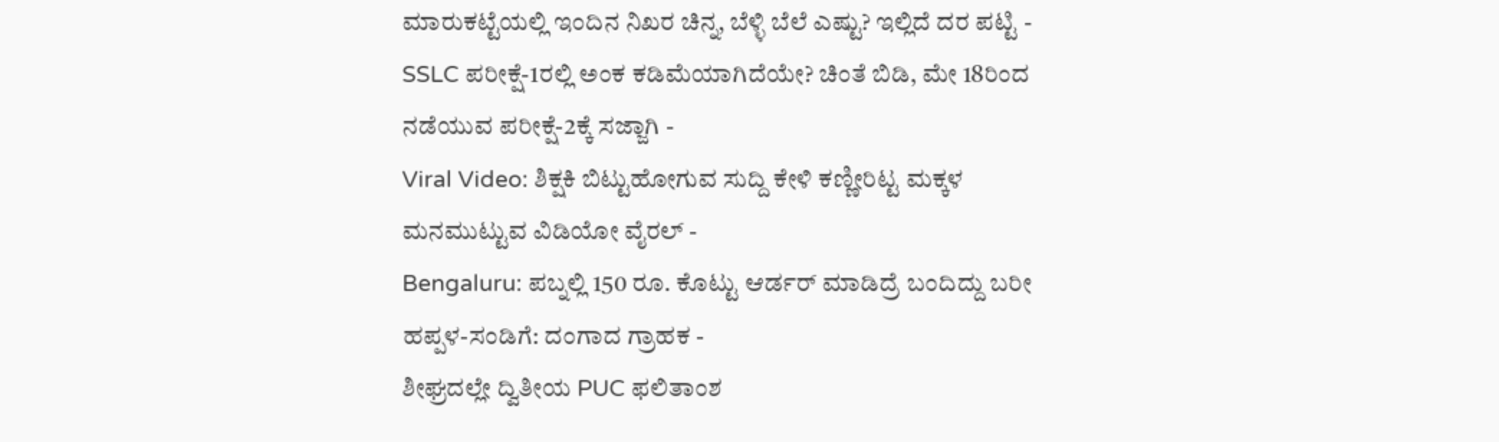ಮಾರುಕಟ್ಟೆಯಲ್ಲಿ ಇಂದಿನ ನಿಖರ ಚಿನ್ನ, ಬೆಳ್ಳಿ ಬೆಲೆ ಎಷ್ಟು? ಇಲ್ಲಿದೆ ದರ ಪಟ್ಟಿ -
SSLC ಪರೀಕ್ಷೆ-1ರಲ್ಲಿ ಅಂಕ ಕಡಿಮೆಯಾಗಿದೆಯೇ? ಚಿಂತೆ ಬಿಡಿ, ಮೇ 18ರಿಂದ ನಡೆಯುವ ಪರೀಕ್ಷೆ-2ಕ್ಕೆ ಸಜ್ಜಾಗಿ -
Viral Video: ಶಿಕ್ಷಕಿ ಬಿಟ್ಟುಹೋಗುವ ಸುದ್ದಿ ಕೇಳಿ ಕಣ್ಣೀರಿಟ್ಟ ಮಕ್ಕಳ ಮನಮುಟ್ಟುವ ವಿಡಿಯೋ ವೈರಲ್ -
Bengaluru: ಪಬ್ನಲ್ಲಿ 150 ರೂ. ಕೊಟ್ಟು ಆರ್ಡರ್ ಮಾಡಿದ್ರೆ ಬಂದಿದ್ದು ಬರೀ ಹಪ್ಪಳ-ಸಂಡಿಗೆ: ದಂಗಾದ ಗ್ರಾಹಕ -
ಶೀಘ್ರದಲ್ಲೇ ದ್ವಿತೀಯ PUC ಫಲಿತಾಂಶ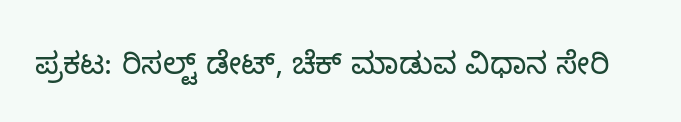ಪ್ರಕಟ: ರಿಸಲ್ಟ್ ಡೇಟ್, ಚೆಕ್ ಮಾಡುವ ವಿಧಾನ ಸೇರಿ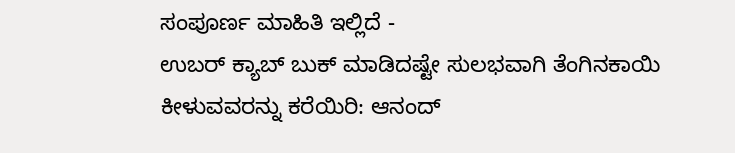ಸಂಪೂರ್ಣ ಮಾಹಿತಿ ಇಲ್ಲಿದೆ -
ಉಬರ್ ಕ್ಯಾಬ್ ಬುಕ್ ಮಾಡಿದಷ್ಟೇ ಸುಲಭವಾಗಿ ತೆಂಗಿನಕಾಯಿ ಕೀಳುವವರನ್ನು ಕರೆಯಿರಿ: ಆನಂದ್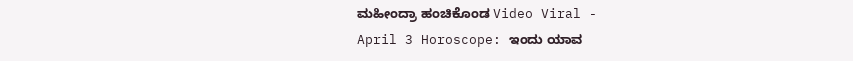ಮಹೀಂದ್ರಾ ಹಂಚಿಕೊಂಡ Video Viral -
April 3 Horoscope: ಇಂದು ಯಾವ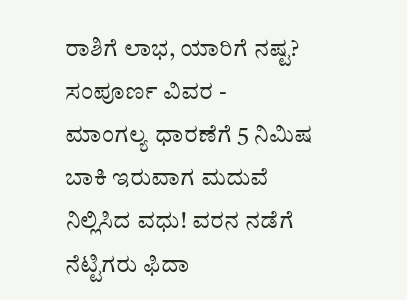ರಾಶಿಗೆ ಲಾಭ, ಯಾರಿಗೆ ನಷ್ಟ? ಸಂಪೂರ್ಣ ವಿವರ -
ಮಾಂಗಲ್ಯ ಧಾರಣೆಗೆ 5 ನಿಮಿಷ ಬಾಕಿ ಇರುವಾಗ ಮದುವೆ ನಿಲ್ಲಿಸಿದ ವಧು! ವರನ ನಡೆಗೆ ನೆಟ್ಟಿಗರು ಫಿದಾ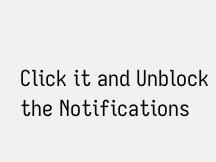Click it and Unblock the Notifications